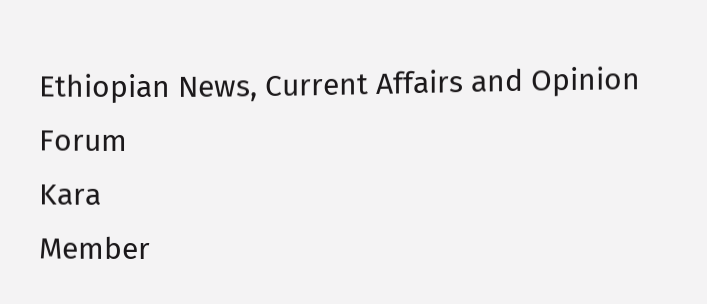Ethiopian News, Current Affairs and Opinion Forum
Kara
Member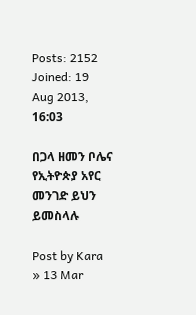Posts: 2152
Joined: 19 Aug 2013, 16:03

በጋላ ዘመን ቦሌና የኢትዮጵያ አየር መንገድ ይህን ይመስላሉ

Post by Kara » 13 Mar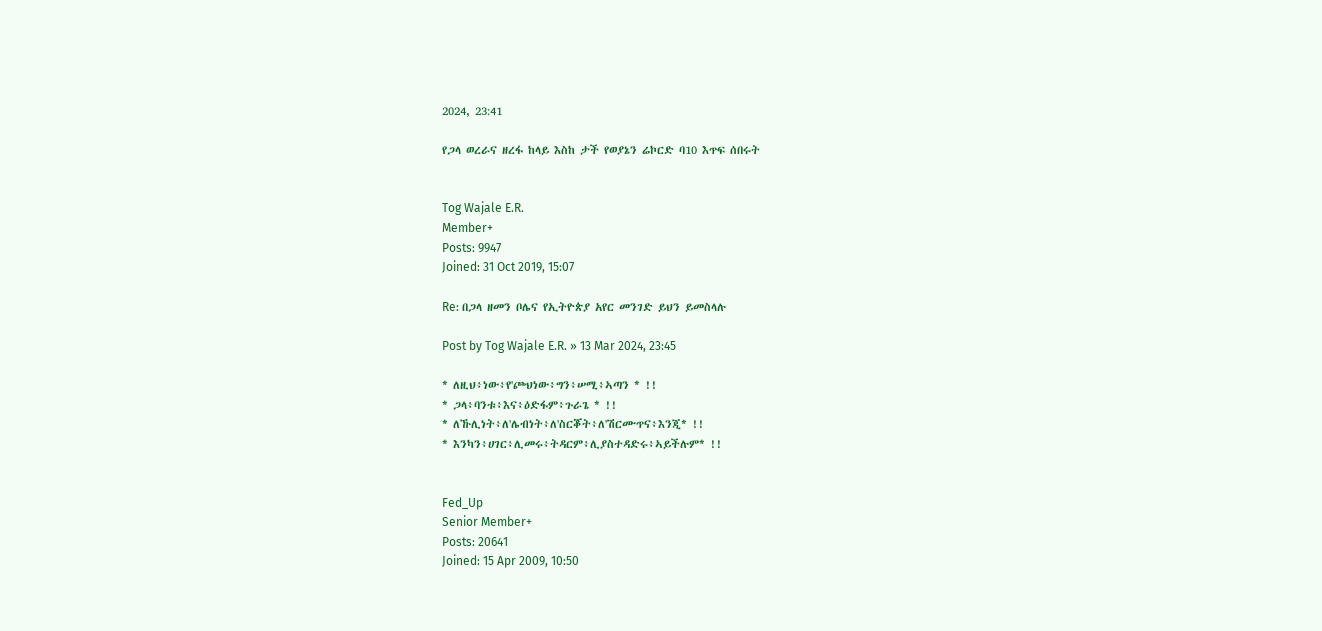2024, 23:41

የጋላ ወረራና ዘረፋ ከላይ እስከ ታች የወያኔን ሬኮርድ ባ10 እጥፍ ሰበሩት


Tog Wajale E.R.
Member+
Posts: 9947
Joined: 31 Oct 2019, 15:07

Re: በጋላ ዘመን ቦሌና የኢትዮጵያ አየር መንገድ ይህን ይመስላሉ

Post by Tog Wajale E.R. » 13 Mar 2024, 23:45

* ለዚህ፥ነው፥የ'ጮህነው፥ግን፥ሠሚ፥ኣጣን * !!
* ጋላ፥ባንቱ፥እና፥ዕድፋም፥ጉራጌ * !!
* ለኹሊነት፥ለ'ሌብነት፥ለ'ስርቖት፥ለ'ሽርሙጥና፥እንጂ* !!
* እንካን፥ሀገር፥ሊመሩ፥ትዳርም፥ሊያስተዳድሩ፥ኣይችሉም* !!


Fed_Up
Senior Member+
Posts: 20641
Joined: 15 Apr 2009, 10:50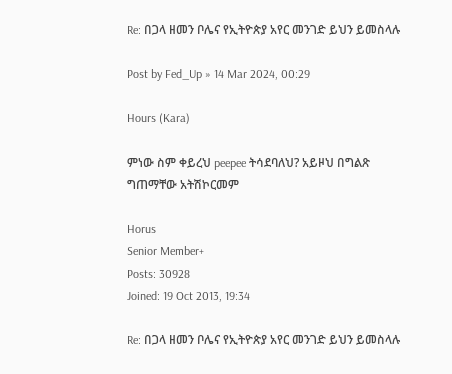Re: በጋላ ዘመን ቦሌና የኢትዮጵያ አየር መንገድ ይህን ይመስላሉ

Post by Fed_Up » 14 Mar 2024, 00:29

Hours (Kara)

ምነው ስም ቀይረህ peepee ትሳደባለህ? አይዞህ በግልጽ ግጠማቸው አትሽኮርመም

Horus
Senior Member+
Posts: 30928
Joined: 19 Oct 2013, 19:34

Re: በጋላ ዘመን ቦሌና የኢትዮጵያ አየር መንገድ ይህን ይመስላሉ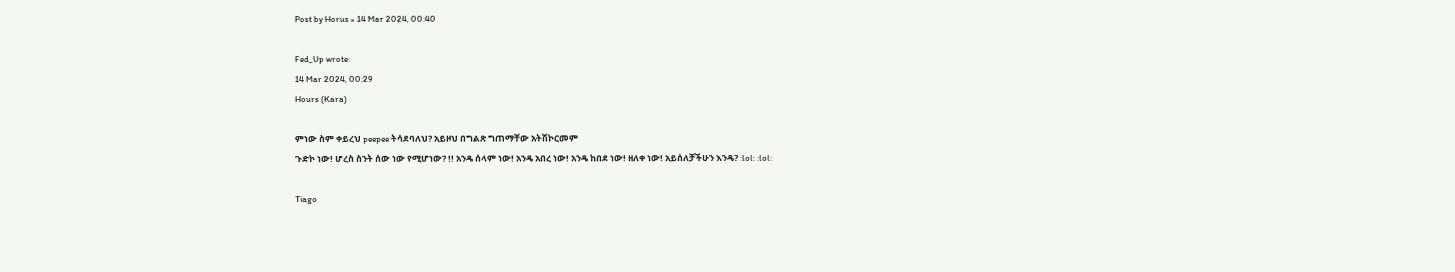Post by Horus » 14 Mar 2024, 00:40

Fed_Up wrote:
14 Mar 2024, 00:29
Hours (Kara)

ምነው ስም ቀይረህ peepee ትሳደባለህ? አይዞህ በግልጽ ግጠማቸው አትሽኮርመም
ጉድኮ ነው! ሆረስ ስንት ሰው ነው የሚሆነው? !! አንዴ ሰላም ነው! አንዴ አበረ ነው! አንዴ ከበደ ነው! ዘለቀ ነው! አይሰለቻችሁን እንዴ? :lol: :lol:

Tiago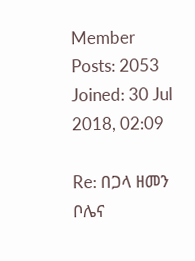Member
Posts: 2053
Joined: 30 Jul 2018, 02:09

Re: በጋላ ዘመን ቦሌና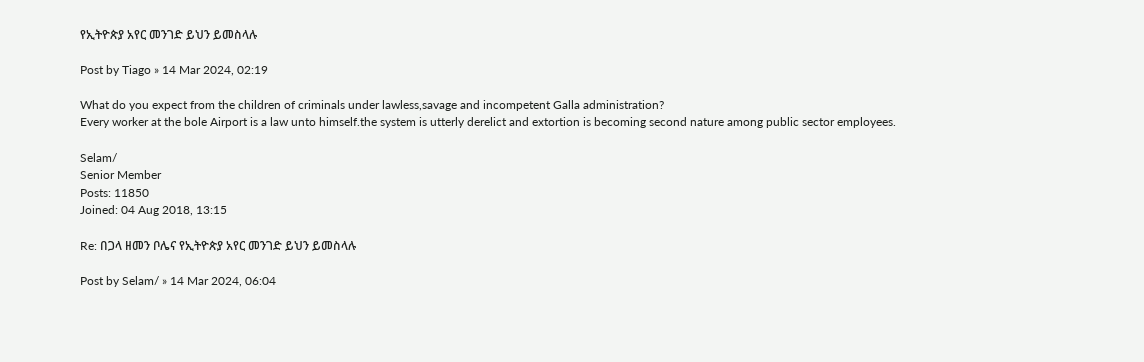የኢትዮጵያ አየር መንገድ ይህን ይመስላሉ

Post by Tiago » 14 Mar 2024, 02:19

What do you expect from the children of criminals under lawless,savage and incompetent Galla administration?
Every worker at the bole Airport is a law unto himself.the system is utterly derelict and extortion is becoming second nature among public sector employees.

Selam/
Senior Member
Posts: 11850
Joined: 04 Aug 2018, 13:15

Re: በጋላ ዘመን ቦሌና የኢትዮጵያ አየር መንገድ ይህን ይመስላሉ

Post by Selam/ » 14 Mar 2024, 06:04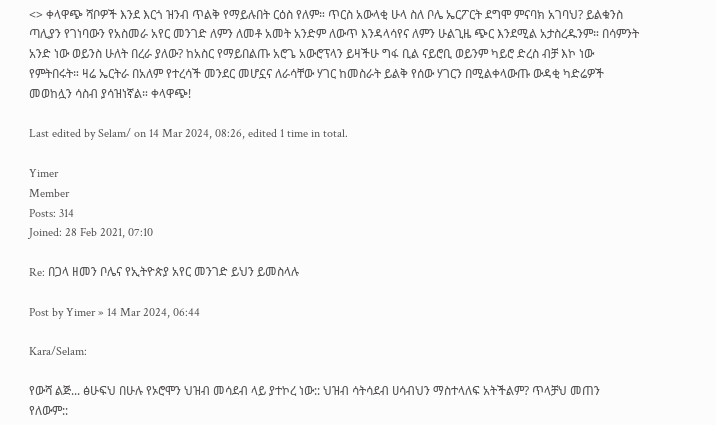<> ቀላዋጭ ሻቦዎች እንደ እርጎ ዝንብ ጥልቅ የማይሉበት ርዕስ የለም። ጥርስ አውላቂ ሁላ ስለ ቦሌ ኤርፖርት ደግሞ ምናባክ አገባህ? ይልቁንስ ጣሊያን የገነባውን የአስመራ አየር መንገድ ለምን ለመቶ አመት አንድም ለውጥ እንዳላሳየና ለምን ሁልጊዜ ጭር እንደሚል አታስረዱንም። በሳምንት አንድ ነው ወይንስ ሁለት በረራ ያለው? ከአስር የማይበልጡ አሮጌ አውሮፕላን ይዛችሁ ግፋ ቢል ናይሮቢ ወይንም ካይሮ ድረስ ብቻ እኮ ነው የምትበሩት። ዛሬ ኤርትራ በአለም የተረሳች መንደር መሆኗና ለራሳቸው ሃገር ከመስራት ይልቅ የሰው ሃገርን በሚልቀላውጡ ውዳቂ ካድሬዎች መወከሏን ሳስብ ያሳዝነኛል። ቀላዋጭ!

Last edited by Selam/ on 14 Mar 2024, 08:26, edited 1 time in total.

Yimer
Member
Posts: 314
Joined: 28 Feb 2021, 07:10

Re: በጋላ ዘመን ቦሌና የኢትዮጵያ አየር መንገድ ይህን ይመስላሉ

Post by Yimer » 14 Mar 2024, 06:44

Kara/Selam:

የውሻ ልጅ... ፅሁፍህ በሁሉ የኦሮሞን ህዝብ መሳደብ ላይ ያተኮረ ነው:: ህዝብ ሳትሳደብ ሀሳብህን ማስተላለፍ አትችልም? ጥላቻህ መጠን የለውም::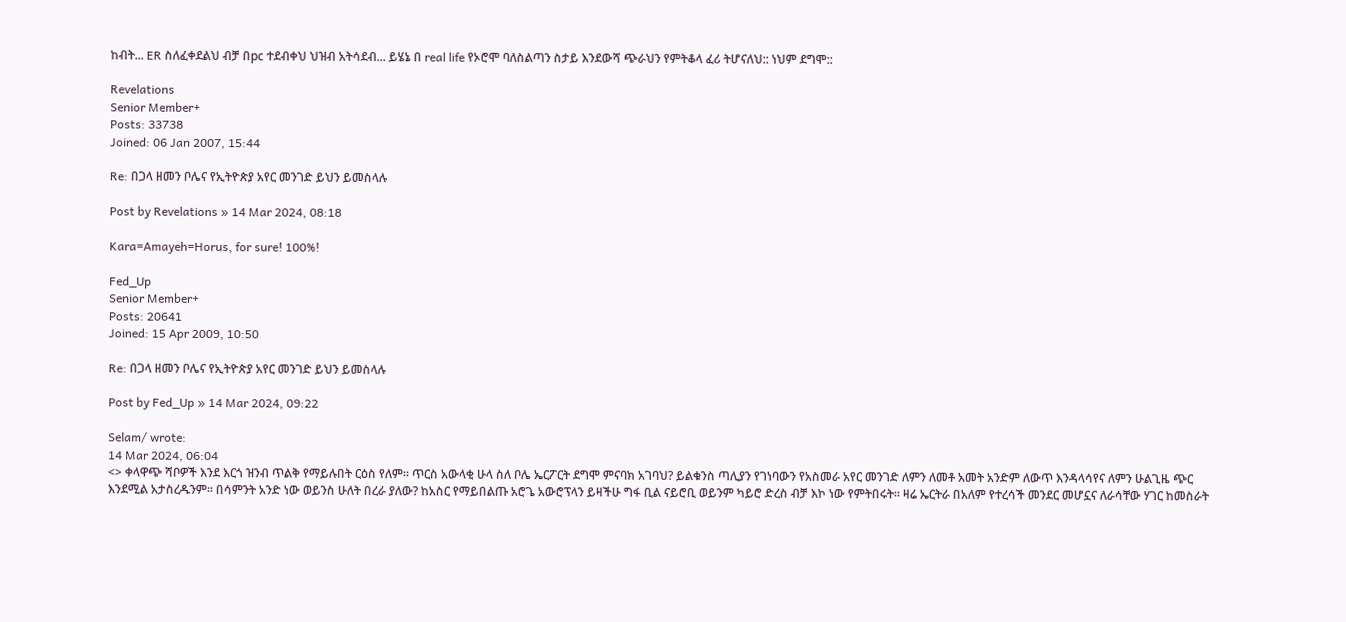ከብት... ER ስለፈቀደልህ ብቻ በpc ተደብቀህ ህዝብ አትሳደብ... ይሄኔ በ real life የኦሮሞ ባለስልጣን ስታይ እንደውሻ ጭራህን የምትቆላ ፈሪ ትሆናለህ:: ነህም ደግሞ::

Revelations
Senior Member+
Posts: 33738
Joined: 06 Jan 2007, 15:44

Re: በጋላ ዘመን ቦሌና የኢትዮጵያ አየር መንገድ ይህን ይመስላሉ

Post by Revelations » 14 Mar 2024, 08:18

Kara=Amayeh=Horus, for sure! 100%!

Fed_Up
Senior Member+
Posts: 20641
Joined: 15 Apr 2009, 10:50

Re: በጋላ ዘመን ቦሌና የኢትዮጵያ አየር መንገድ ይህን ይመስላሉ

Post by Fed_Up » 14 Mar 2024, 09:22

Selam/ wrote:
14 Mar 2024, 06:04
<> ቀላዋጭ ሻቦዎች እንደ እርጎ ዝንብ ጥልቅ የማይሉበት ርዕስ የለም። ጥርስ አውላቂ ሁላ ስለ ቦሌ ኤርፖርት ደግሞ ምናባክ አገባህ? ይልቁንስ ጣሊያን የገነባውን የአስመራ አየር መንገድ ለምን ለመቶ አመት አንድም ለውጥ እንዳላሳየና ለምን ሁልጊዜ ጭር እንደሚል አታስረዱንም። በሳምንት አንድ ነው ወይንስ ሁለት በረራ ያለው? ከአስር የማይበልጡ አሮጌ አውሮፕላን ይዛችሁ ግፋ ቢል ናይሮቢ ወይንም ካይሮ ድረስ ብቻ እኮ ነው የምትበሩት። ዛሬ ኤርትራ በአለም የተረሳች መንደር መሆኗና ለራሳቸው ሃገር ከመስራት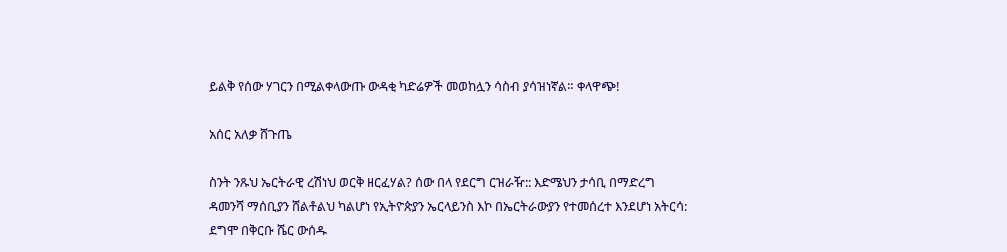ይልቅ የሰው ሃገርን በሚልቀላውጡ ውዳቂ ካድሬዎች መወከሏን ሳስብ ያሳዝነኛል። ቀላዋጭ!

አሰር አለቃ ሸጉጤ

ስንት ንጹህ ኤርትራዊ ረሽነህ ወርቅ ዘርፈሃል? ሰው በላ የደርግ ርዝራዥ:: እድሜህን ታሳቢ በማድረግ ዳመንሻ ማሰቢያን ሸልቶልህ ካልሆነ የኢትዮጵያን ኤርላይንስ እኮ በኤርትራውያን የተመሰረተ እንደሆነ አትርሳ: ደግሞ በቅርቡ ሼር ውሰዱ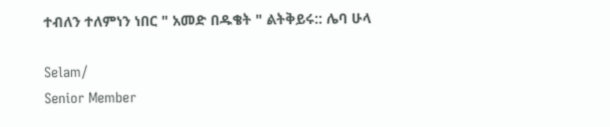ተብለን ተለምነን ነበር " አመድ በዱቄት " ልትቅይሩ:: ሌባ ሁላ

Selam/
Senior Member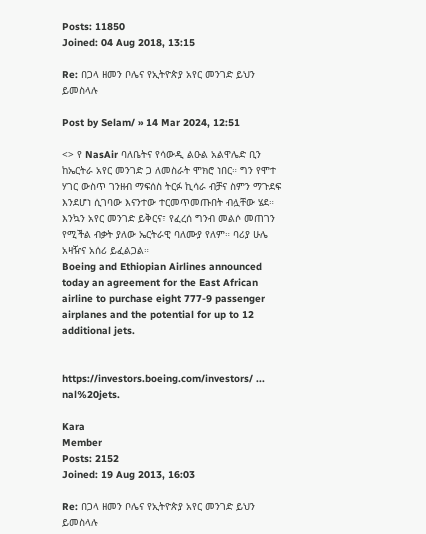Posts: 11850
Joined: 04 Aug 2018, 13:15

Re: በጋላ ዘመን ቦሌና የኢትዮጵያ አየር መንገድ ይህን ይመስላሉ

Post by Selam/ » 14 Mar 2024, 12:51

<> የ NasAir ባለቤትና የሳውዲ ልዑል አልዋሌድ ቢን ከኤርትራ አየር መንገድ ጋ ለመስራት ሞክሮ ነበር። ግን የሞተ ሃገር ውስጥ ገንዘብ ማፍሰስ ትርፉ ኪሳራ ብቻና ስምን ማጉደፍ እንደሆነ ሲገባው እናንተው ተርመጥመጡበት ብሏቸው ሄደ። እንኳን አየር መንገድ ይቅርና፣ የፈረሰ ግንብ መልሶ መጠገን የሚችል ብቃት ያለው ኤርትራዊ ባለሙያ የለም። ባሪያ ሁሌ አዛዥና አሰሪ ይፈልጋል።
Boeing and Ethiopian Airlines announced today an agreement for the East African airline to purchase eight 777-9 passenger airplanes and the potential for up to 12 additional jets.


https://investors.boeing.com/investors/ ... nal%20jets.

Kara
Member
Posts: 2152
Joined: 19 Aug 2013, 16:03

Re: በጋላ ዘመን ቦሌና የኢትዮጵያ አየር መንገድ ይህን ይመስላሉ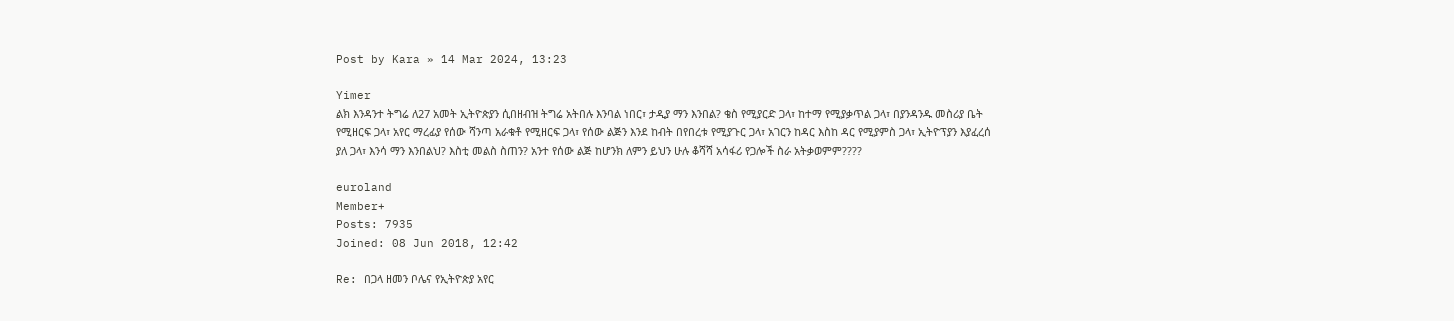Post by Kara » 14 Mar 2024, 13:23

Yimer
ልክ እንዳንተ ትግሬ ለ27 አመት ኢትዮጵያን ሲበዘብዝ ትግሬ አትበሉ እንባል ነበር፣ ታዲያ ማን እንበል? ቄስ የሚያርድ ጋላ፣ ከተማ የሚያቃጥል ጋላ፣ በያንዳንዱ መስሪያ ቤት የሚዘርፍ ጋላ፣ አየር ማረፊያ የሰው ሻንጣ አራቁቶ የሚዘርፍ ጋላ፣ የሰው ልጅን እንደ ከብት በየበረቱ የሚያጉር ጋላ፣ አገርን ከዳር እስከ ዳር የሚያምስ ጋላ፣ ኢትዮፕያን እያፈረሰ ያለ ጋላ፣ እንሳ ማን እንበልህ? እስቲ መልስ ስጠን? አንተ የሰው ልጅ ከሆንክ ለምን ይህን ሁሉ ቆሻሻ አሳፋሪ የጋሎች ስራ አትቃወምም????

euroland
Member+
Posts: 7935
Joined: 08 Jun 2018, 12:42

Re: በጋላ ዘመን ቦሌና የኢትዮጵያ አየር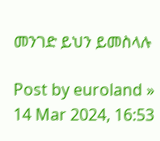መንገድ ይህን ይመስላሉ

Post by euroland » 14 Mar 2024, 16:53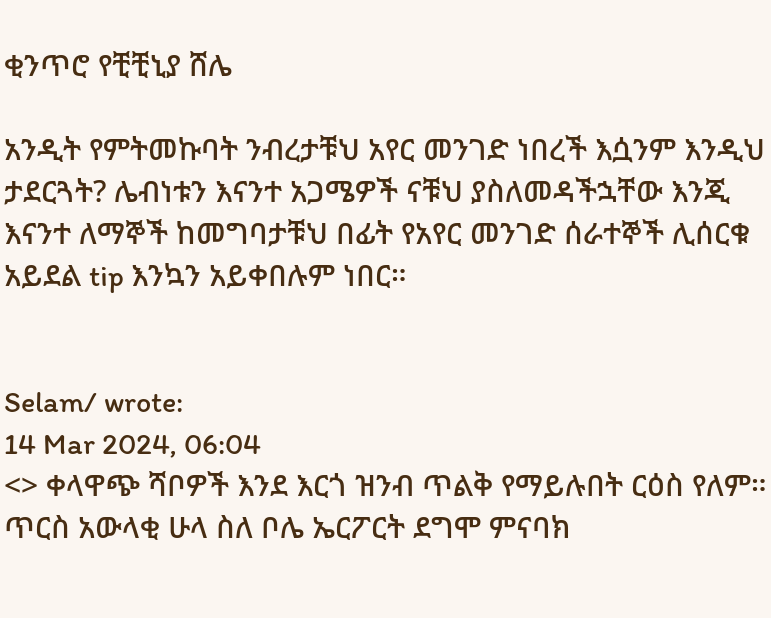ቂንጥሮ የቺቺኒያ ሸሌ

አንዲት የምትመኩባት ንብረታቹህ አየር መንገድ ነበረች እሷንም እንዲህ ታደርጓት? ሌብነቱን እናንተ አጋሜዎች ናቹህ ያስለመዳችኋቸው እንጂ እናንተ ለማኞች ከመግባታቹህ በፊት የአየር መንገድ ሰራተኞች ሊሰርቁ አይደል tip እንኳን አይቀበሉም ነበር።


Selam/ wrote:
14 Mar 2024, 06:04
<> ቀላዋጭ ሻቦዎች እንደ እርጎ ዝንብ ጥልቅ የማይሉበት ርዕስ የለም። ጥርስ አውላቂ ሁላ ስለ ቦሌ ኤርፖርት ደግሞ ምናባክ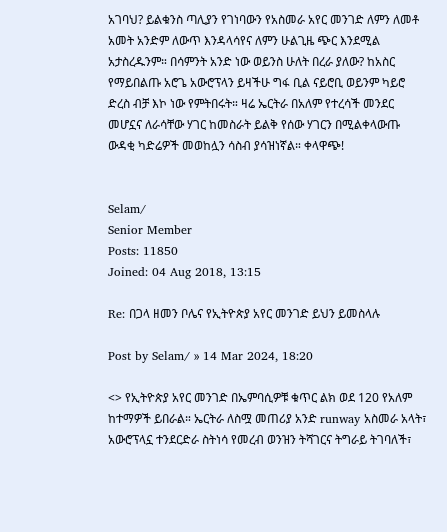አገባህ? ይልቁንስ ጣሊያን የገነባውን የአስመራ አየር መንገድ ለምን ለመቶ አመት አንድም ለውጥ እንዳላሳየና ለምን ሁልጊዜ ጭር እንደሚል አታስረዱንም። በሳምንት አንድ ነው ወይንስ ሁለት በረራ ያለው? ከአስር የማይበልጡ አሮጌ አውሮፕላን ይዛችሁ ግፋ ቢል ናይሮቢ ወይንም ካይሮ ድረስ ብቻ እኮ ነው የምትበሩት። ዛሬ ኤርትራ በአለም የተረሳች መንደር መሆኗና ለራሳቸው ሃገር ከመስራት ይልቅ የሰው ሃገርን በሚልቀላውጡ ውዳቂ ካድሬዎች መወከሏን ሳስብ ያሳዝነኛል። ቀላዋጭ!


Selam/
Senior Member
Posts: 11850
Joined: 04 Aug 2018, 13:15

Re: በጋላ ዘመን ቦሌና የኢትዮጵያ አየር መንገድ ይህን ይመስላሉ

Post by Selam/ » 14 Mar 2024, 18:20

<> የኢትዮጵያ አየር መንገድ በኤምባሲዎቹ ቁጥር ልክ ወደ 120 የአለም ከተማዎች ይበራል። ኤርትራ ለስሟ መጠሪያ አንድ runway አስመራ አላት፣ አውሮፕላኗ ተንደርድራ ስትነሳ የመረብ ወንዝን ትሻገርና ትግራይ ትገባለች፣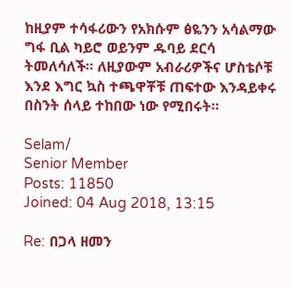ከዚያም ተሳፋሪውን የአክሱም ፅዬንን አሳልማው ግፋ ቢል ካይሮ ወይንም ዱባይ ደርሳ ትመለሳለች። ለዚያውም አብራሪዎችና ሆስቴሶቹ እንደ እግር ኳስ ተጫዋቾቹ ጠፍተው እንዳይቀሩ በስንት ሰላይ ተከበው ነው የሚበሩት።

Selam/
Senior Member
Posts: 11850
Joined: 04 Aug 2018, 13:15

Re: በጋላ ዘመን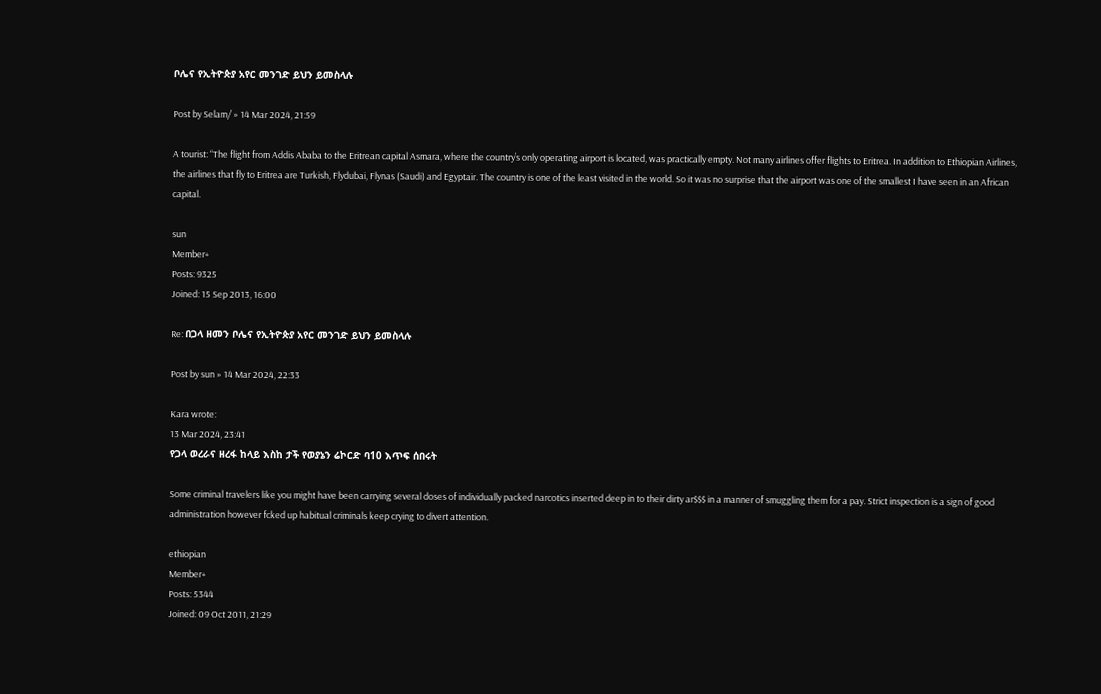ቦሌና የኢትዮጵያ አየር መንገድ ይህን ይመስላሉ

Post by Selam/ » 14 Mar 2024, 21:59

A tourist: “The flight from Addis Ababa to the Eritrean capital Asmara, where the country’s only operating airport is located, was practically empty. Not many airlines offer flights to Eritrea. In addition to Ethiopian Airlines, the airlines that fly to Eritrea are Turkish, Flydubai, Flynas (Saudi) and Egyptair. The country is one of the least visited in the world. So it was no surprise that the airport was one of the smallest I have seen in an African capital.

sun
Member+
Posts: 9325
Joined: 15 Sep 2013, 16:00

Re: በጋላ ዘመን ቦሌና የኢትዮጵያ አየር መንገድ ይህን ይመስላሉ

Post by sun » 14 Mar 2024, 22:33

Kara wrote:
13 Mar 2024, 23:41
የጋላ ወረራና ዘረፋ ከላይ እስከ ታች የወያኔን ሬኮርድ ባ10 እጥፍ ሰበሩት

Some criminal travelers like you might have been carrying several doses of individually packed narcotics inserted deep in to their dirty ar$$$ in a manner of smuggling them for a pay. Strict inspection is a sign of good administration however fcked up habitual criminals keep crying to divert attention.

ethiopian
Member+
Posts: 5344
Joined: 09 Oct 2011, 21:29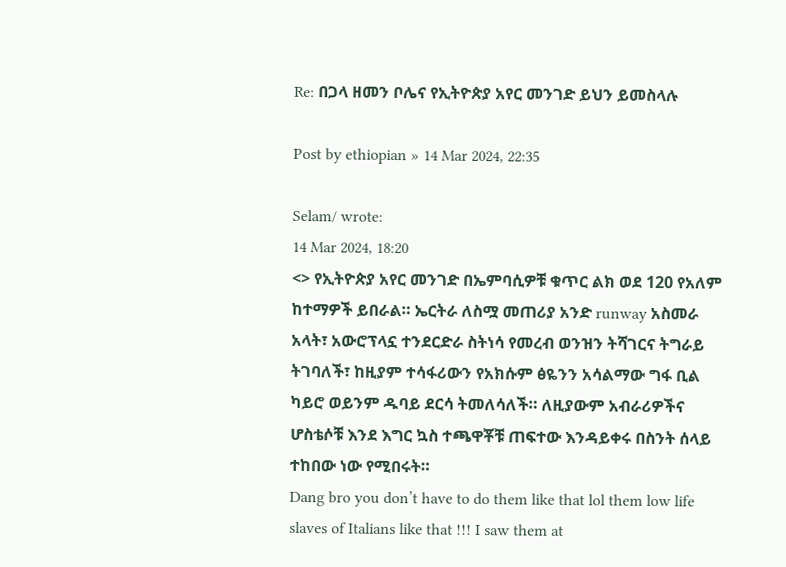Re: በጋላ ዘመን ቦሌና የኢትዮጵያ አየር መንገድ ይህን ይመስላሉ

Post by ethiopian » 14 Mar 2024, 22:35

Selam/ wrote:
14 Mar 2024, 18:20
<> የኢትዮጵያ አየር መንገድ በኤምባሲዎቹ ቁጥር ልክ ወደ 120 የአለም ከተማዎች ይበራል። ኤርትራ ለስሟ መጠሪያ አንድ runway አስመራ አላት፣ አውሮፕላኗ ተንደርድራ ስትነሳ የመረብ ወንዝን ትሻገርና ትግራይ ትገባለች፣ ከዚያም ተሳፋሪውን የአክሱም ፅዬንን አሳልማው ግፋ ቢል ካይሮ ወይንም ዱባይ ደርሳ ትመለሳለች። ለዚያውም አብራሪዎችና ሆስቴሶቹ እንደ እግር ኳስ ተጫዋቾቹ ጠፍተው እንዳይቀሩ በስንት ሰላይ ተከበው ነው የሚበሩት።
Dang bro you don’t have to do them like that lol them low life slaves of Italians like that !!! I saw them at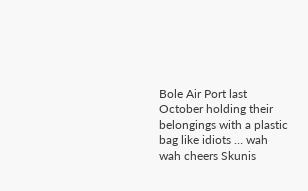Bole Air Port last October holding their belongings with a plastic bag like idiots … wah wah cheers Skunis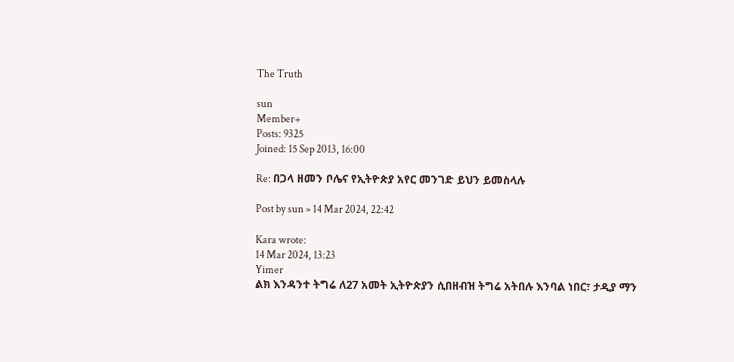The Truth

sun
Member+
Posts: 9325
Joined: 15 Sep 2013, 16:00

Re: በጋላ ዘመን ቦሌና የኢትዮጵያ አየር መንገድ ይህን ይመስላሉ

Post by sun » 14 Mar 2024, 22:42

Kara wrote:
14 Mar 2024, 13:23
Yimer
ልክ እንዳንተ ትግሬ ለ27 አመት ኢትዮጵያን ሲበዘብዝ ትግሬ አትበሉ እንባል ነበር፣ ታዲያ ማን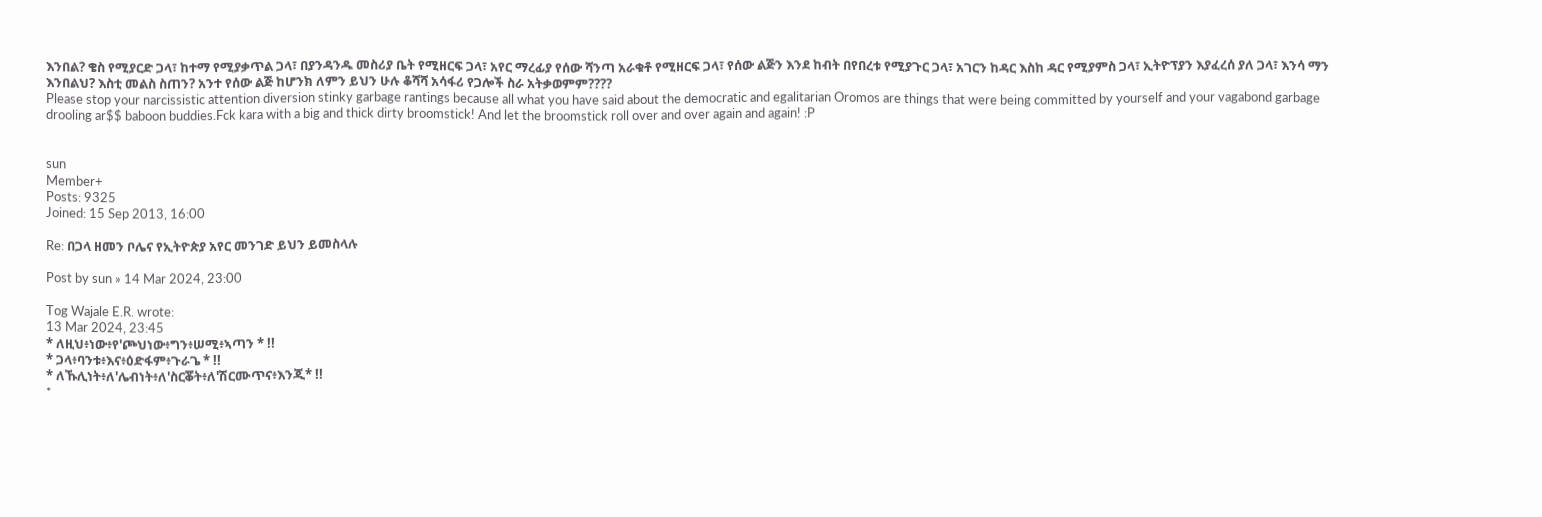እንበል? ቄስ የሚያርድ ጋላ፣ ከተማ የሚያቃጥል ጋላ፣ በያንዳንዱ መስሪያ ቤት የሚዘርፍ ጋላ፣ አየር ማረፊያ የሰው ሻንጣ አራቁቶ የሚዘርፍ ጋላ፣ የሰው ልጅን እንደ ከብት በየበረቱ የሚያጉር ጋላ፣ አገርን ከዳር እስከ ዳር የሚያምስ ጋላ፣ ኢትዮፕያን እያፈረሰ ያለ ጋላ፣ እንሳ ማን እንበልህ? እስቲ መልስ ስጠን? አንተ የሰው ልጅ ከሆንክ ለምን ይህን ሁሉ ቆሻሻ አሳፋሪ የጋሎች ስራ አትቃወምም????
Please stop your narcissistic attention diversion stinky garbage rantings because all what you have said about the democratic and egalitarian Oromos are things that were being committed by yourself and your vagabond garbage drooling ar$$ baboon buddies.Fck kara with a big and thick dirty broomstick! And let the broomstick roll over and over again and again! :P


sun
Member+
Posts: 9325
Joined: 15 Sep 2013, 16:00

Re: በጋላ ዘመን ቦሌና የኢትዮጵያ አየር መንገድ ይህን ይመስላሉ

Post by sun » 14 Mar 2024, 23:00

Tog Wajale E.R. wrote:
13 Mar 2024, 23:45
* ለዚህ፥ነው፥የ'ጮህነው፥ግን፥ሠሚ፥ኣጣን * !!
* ጋላ፥ባንቱ፥እና፥ዕድፋም፥ጉራጌ * !!
* ለኹሊነት፥ለ'ሌብነት፥ለ'ስርቖት፥ለ'ሽርሙጥና፥እንጂ* !!
*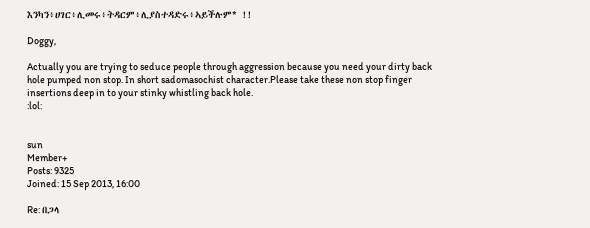እንካን፥ሀገር፥ሊመሩ፥ትዳርም፥ሊያስተዳድሩ፥ኣይችሉም* !!

Doggy,

Actually you are trying to seduce people through aggression because you need your dirty back hole pumped non stop. In short sadomasochist character.Please take these non stop finger insertions deep in to your stinky whistling back hole.
:lol:


sun
Member+
Posts: 9325
Joined: 15 Sep 2013, 16:00

Re: በጋላ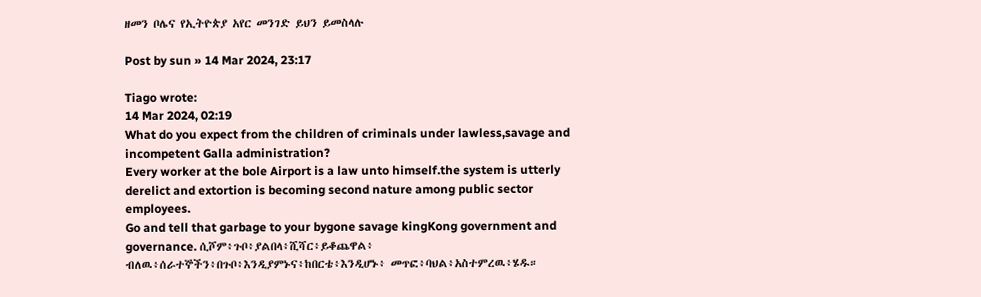ዘመን ቦሌና የኢትዮጵያ አየር መንገድ ይህን ይመስላሉ

Post by sun » 14 Mar 2024, 23:17

Tiago wrote:
14 Mar 2024, 02:19
What do you expect from the children of criminals under lawless,savage and incompetent Galla administration?
Every worker at the bole Airport is a law unto himself.the system is utterly derelict and extortion is becoming second nature among public sector employees.
Go and tell that garbage to your bygone savage kingKong government and governance. ሲሾም፥ጉቦ፥ያልበላ፥ሺሻር፥ይቆጨዋል፥ ብለዉ፥ሰራተኞችን፥በጉቦ፥እንዲያምኑና፥ከበርቴ፥እንዲሆኑ፥ መጥፎ፥ባህል፥አስተምረዉ፥ሄዱ።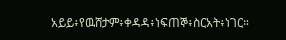አይይ፥የዉሸታም፥ቀዳዳ፥ነፍጠኞ፥ስርአት፥ነገር።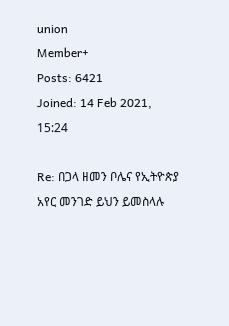union
Member+
Posts: 6421
Joined: 14 Feb 2021, 15:24

Re: በጋላ ዘመን ቦሌና የኢትዮጵያ አየር መንገድ ይህን ይመስላሉ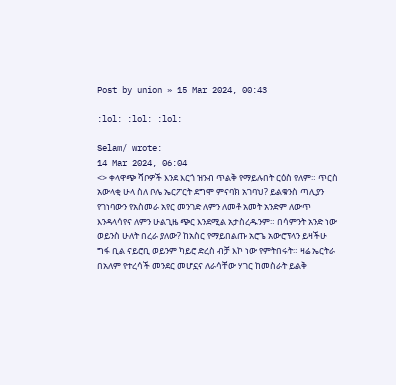Post by union » 15 Mar 2024, 00:43

:lol: :lol: :lol:

Selam/ wrote:
14 Mar 2024, 06:04
<> ቀላዋጭ ሻቦዎች እንደ እርጎ ዝንብ ጥልቅ የማይሉበት ርዕስ የለም። ጥርስ አውላቂ ሁላ ስለ ቦሌ ኤርፖርት ደግሞ ምናባክ አገባህ? ይልቁንስ ጣሊያን የገነባውን የአስመራ አየር መንገድ ለምን ለመቶ አመት አንድም ለውጥ እንዳላሳየና ለምን ሁልጊዜ ጭር እንደሚል አታስረዱንም። በሳምንት አንድ ነው ወይንስ ሁለት በረራ ያለው? ከአስር የማይበልጡ አሮጌ አውሮፕላን ይዛችሁ ግፋ ቢል ናይሮቢ ወይንም ካይሮ ድረስ ብቻ እኮ ነው የምትበሩት። ዛሬ ኤርትራ በአለም የተረሳች መንደር መሆኗና ለራሳቸው ሃገር ከመስራት ይልቅ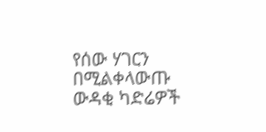የሰው ሃገርን በሚልቀላውጡ ውዳቂ ካድሬዎች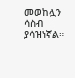መወከሏን ሳስብ ያሳዝነኛል።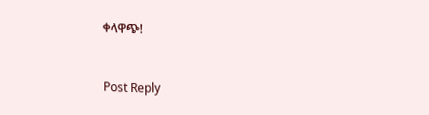ቀላዋጭ!


Post Reply